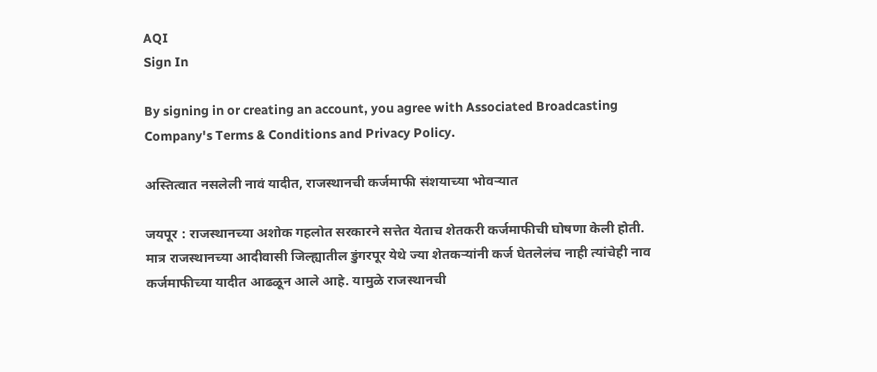AQI
Sign In

By signing in or creating an account, you agree with Associated Broadcasting Company's Terms & Conditions and Privacy Policy.

अस्तित्वात नसलेली नावं यादीत, राजस्थानची कर्जमाफी संशयाच्या भोवऱ्यात

जयपूर : राजस्थानच्या अशोक गहलोत सरकारने सत्तेत येताच शेतकरी कर्जमाफीची घोषणा केली होती. मात्र राजस्थानच्या आदीवासी जिल्ह्यातील डुंगरपूर येथे ज्या शेतकऱ्यांनी कर्ज घेतलेलंच नाही त्यांचेही नाव कर्जमाफीच्या यादीत आढळून आले आहे. यामुळे राजस्थानची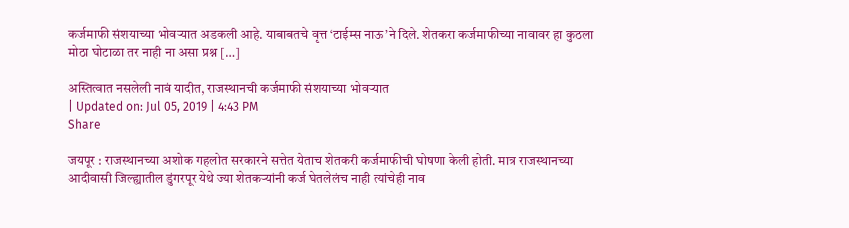कर्जमाफी संशयाच्या भोवऱ्यात अडकली आहे. याबाबतचे वृत्त ‘टाईम्स नाऊ’ने दिले. शेतकरा कर्जमाफीच्या नावावर हा कुठला मोठा घोटाळा तर नाही ना असा प्रश्न […]

अस्तित्वात नसलेली नावं यादीत, राजस्थानची कर्जमाफी संशयाच्या भोवऱ्यात
| Updated on: Jul 05, 2019 | 4:43 PM
Share

जयपूर : राजस्थानच्या अशोक गहलोत सरकारने सत्तेत येताच शेतकरी कर्जमाफीची घोषणा केली होती. मात्र राजस्थानच्या आदीवासी जिल्ह्यातील डुंगरपूर येथे ज्या शेतकऱ्यांनी कर्ज घेतलेलंच नाही त्यांचेही नाव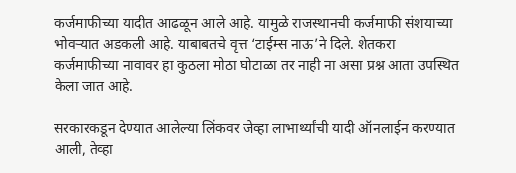कर्जमाफीच्या यादीत आढळून आले आहे. यामुळे राजस्थानची कर्जमाफी संशयाच्या भोवऱ्यात अडकली आहे. याबाबतचे वृत्त ‘टाईम्स नाऊ’ने दिले. शेतकरा कर्जमाफीच्या नावावर हा कुठला मोठा घोटाळा तर नाही ना असा प्रश्न आता उपस्थित केला जात आहे.

सरकारकडून देण्यात आलेल्या लिंकवर जेव्हा लाभार्थ्यांची यादी ऑनलाईन करण्यात आली, तेव्हा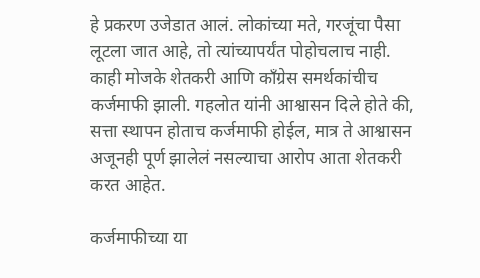हे प्रकरण उजेडात आलं. लोकांच्या मते, गरजूंचा पैसा लूटला जात आहे, तो त्यांच्यापर्यंत पोहोचलाच नाही. काही मोजके शेतकरी आणि काँग्रेस समर्थकांचीच कर्जमाफी झाली. गहलोत यांनी आश्वासन दिले होते की, सत्ता स्थापन होताच कर्जमाफी होईल, मात्र ते आश्वासन अजूनही पूर्ण झालेलं नसल्याचा आरोप आता शेतकरी करत आहेत.

कर्जमाफीच्या या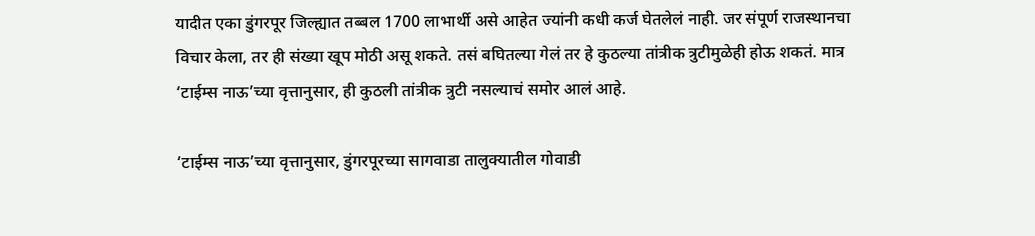यादीत एका डुंगरपूर जिल्ह्यात तब्बल 1700 लाभार्थी असे आहेत ज्यांनी कधी कर्ज घेतलेलं नाही. जर संपूर्ण राजस्थानचा विचार केला, तर ही संख्या खूप मोठी असू शकते. तसं बघितल्या गेलं तर हे कुठल्या तांत्रीक त्रुटीमुळेही होऊ शकतं. मात्र ‘टाईम्स नाऊ’च्या वृत्तानुसार, ही कुठली तांत्रीक त्रुटी नसल्याचं समोर आलं आहे.

‘टाईम्स नाऊ’च्या वृत्तानुसार, डुंगरपूरच्या सागवाडा तालुक्यातील गोवाडी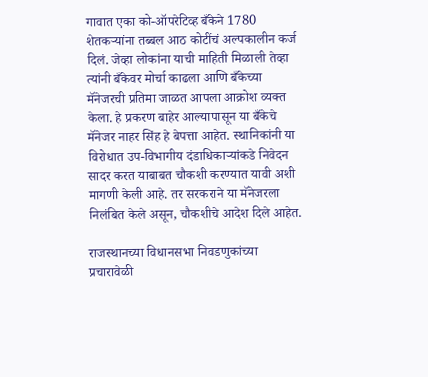गावात एका को-ऑपरेटिव्ह बँकेने 1780 शेतकऱ्यांना तब्बल आठ कोटींचं अल्पकालीन कर्ज दिलं. जेव्हा लोकांना याची माहिती मिळाली तेव्हा त्यांनी बँकेवर मोर्चा काढला आणि बँकेच्या मॅनेजरची प्रतिमा जाळत आपला आक्रोश व्यक्त केला. हे प्रकरण बाहेर आल्यापासून या बँकेचे मॅनेजर नाहर सिंह हे बेपत्ता आहेत. स्थानिकांनी या विरोधात उप-विभागीय दंडाधिकाऱ्यांकडे निवेदन सादर करत याबाबत चौकशी करण्यात यावी अशी मागणी केली आहे. तर सरकराने या मॅनेजरला निलंबित केले असून, चौकशीचे आदेश दिले आहेत.

राजस्थानच्या विधानसभा निवडणुकांच्या प्रचारावेळी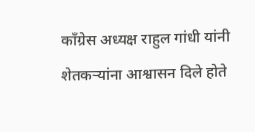काँग्रेस अध्यक्ष राहुल गांधी यांनी शेतकऱ्यांना आश्वासन दिले होते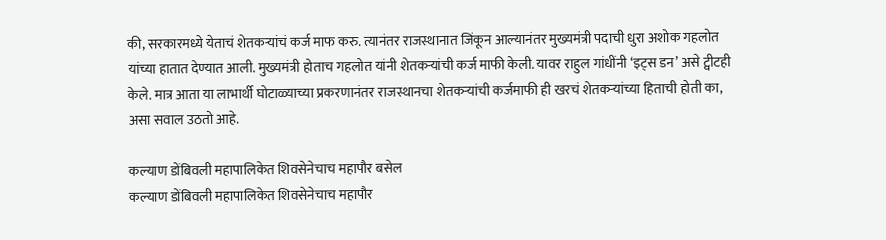की, सरकारमध्ये येताचं शेतकऱ्यांचं कर्ज माफ करु. त्यानंतर राजस्थानात जिंकून आल्यानंतर मुख्यमंत्री पदाची धुरा अशोक गहलोत यांच्या हातात देण्यात आली. मुख्यमंत्री होताच गहलोत यांनी शेतकऱ्यांची कर्ज माफी केली. यावर राहुल गांधींनी ‘इट्स डन’ असे ट्वीटही केले. मात्र आता या लाभार्थी घोटाळ्याच्या प्रकरणानंतर राजस्थानचा शेतकऱ्यांची कर्जमाफी ही खरचं शेतकऱ्यांच्या हिताची होती का, असा सवाल उठतो आहे.

कल्याण डोंबिवली महापालिकेत शिवसेनेचाच महापौर बसेल
कल्याण डोंबिवली महापालिकेत शिवसेनेचाच महापौर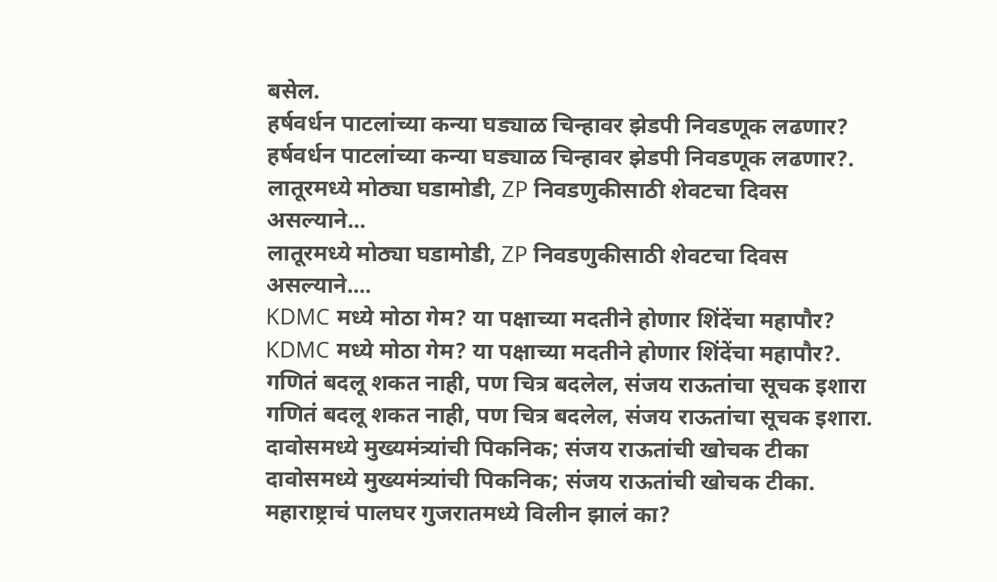बसेल.
हर्षवर्धन पाटलांच्या कन्या घड्याळ चिन्हावर झेडपी निवडणूक लढणार?
हर्षवर्धन पाटलांच्या कन्या घड्याळ चिन्हावर झेडपी निवडणूक लढणार?.
लातूरमध्ये मोठ्या घडामोडी, ZP निवडणुकीसाठी शेवटचा दिवस असल्याने...
लातूरमध्ये मोठ्या घडामोडी, ZP निवडणुकीसाठी शेवटचा दिवस असल्याने....
KDMC मध्ये मोठा गेम? या पक्षाच्या मदतीने होणार शिंदेंचा महापौर?
KDMC मध्ये मोठा गेम? या पक्षाच्या मदतीने होणार शिंदेंचा महापौर?.
गणितं बदलू शकत नाही, पण चित्र बदलेल, संजय राऊतांचा सूचक इशारा
गणितं बदलू शकत नाही, पण चित्र बदलेल, संजय राऊतांचा सूचक इशारा.
दावोसमध्ये मुख्यमंत्र्यांची पिकनिक; संजय राऊतांची खोचक टीका
दावोसमध्ये मुख्यमंत्र्यांची पिकनिक; संजय राऊतांची खोचक टीका.
महाराष्ट्राचं पालघर गुजरातमध्ये विलीन झालं का?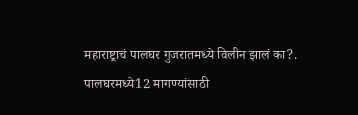महाराष्ट्राचं पालघर गुजरातमध्ये विलीन झालं का?.
पालघरमध्ये12 मागण्यांसाठी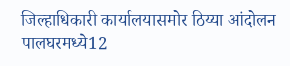जिल्हाधिकारी कार्यालयासमोर ठिय्या आंदोलन
पालघरमध्ये12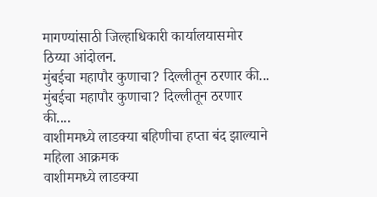मागण्यांसाठी जिल्हाधिकारी कार्यालयासमोर ठिय्या आंदोलन.
मुंबईचा महापौर कुणाचा? दिल्लीतून ठरणार की...
मुंबईचा महापौर कुणाचा? दिल्लीतून ठरणार की....
वाशीममध्ये लाडक्या बहिणीचा हप्ता बंद झाल्याने महिला आक्रमक
वाशीममध्ये लाडक्या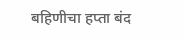बहिणीचा हप्ता बंद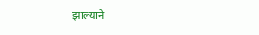झाल्याने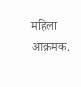महिला आक्रमक.